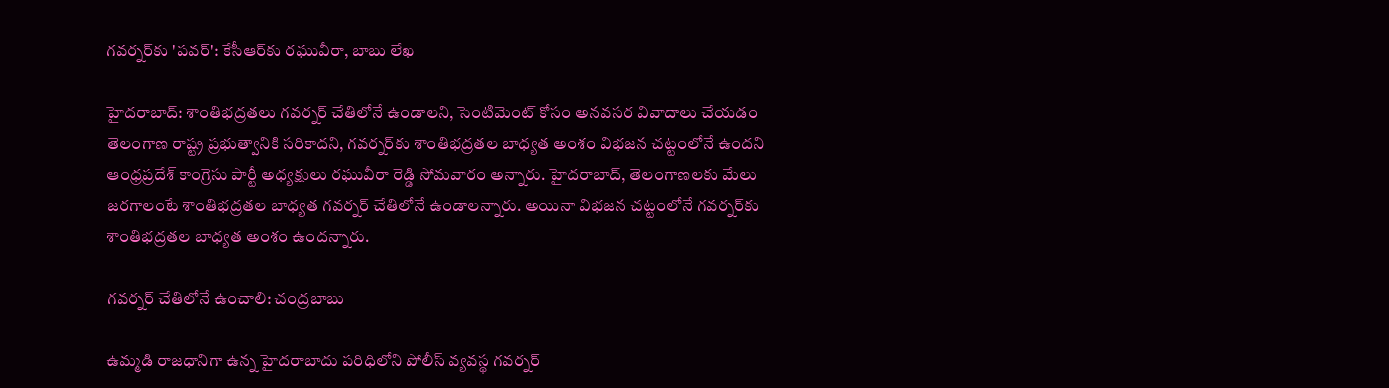గవర్నర్‌కు 'పవర్': కేసీఆర్‌కు రఘువీరా, బాబు లేఖ

హైదరాబాద్: శాంతిభద్రతలు గవర్నర్ చేతిలోనే ఉండాలని, సెంటిమెంట్ కోసం అనవసర వివాదాలు చేయడం తెలంగాణ రాష్ట్ర ప్రభుత్వానికి సరికాదని, గవర్నర్‌కు శాంతిభద్రతల బాధ్యత అంశం విభజన చట్టంలోనే ఉందని ఆంధ్రప్రదేశ్ కాంగ్రెసు పార్టీ అధ్యక్షులు రఘువీరా రెడ్డి సోమవారం అన్నారు. హైదరాబాద్, తెలంగాణలకు మేలు జరగాలంటే శాంతిభద్రతల బాధ్యత గవర్నర్ చేతిలోనే ఉండాలన్నారు. అయినా విభజన చట్టంలోనే గవర్నర్‌కు శాంతిభద్రతల బాధ్యత అంశం ఉందన్నారు.

గవర్నర్ చేతిలోనే ఉంచాలి: చంద్రబాబు

ఉమ్మడి రాజధానిగా ఉన్న హైదరాబాదు పరిధిలోని పోలీస్ వ్యవస్థ గవర్నర్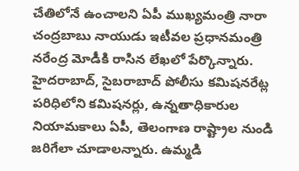చేతిలోనే ఉంచాలని ఏపీ ముఖ్యమంత్రి నారా చంద్రబాబు నాయుడు ఇటీవల ప్రధానమంత్రి నరేంద్ర మోడీకి రాసిన లేఖలో పేర్కొన్నారు. హైదరాబాద్, సైబరాబాద్ పోలీసు కమిషనరేట్ల పరిధిలోని కమిషనర్లు, ఉన్నతాధికారుల నియామకాలు ఏపీ, తెలంగాణ రాష్ట్రాల నుండి జరిగేలా చూడాలన్నారు. ఉమ్మడి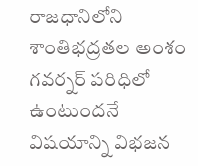రాజధానిలోని శాంతిభద్రతల అంశం గవర్నర్ పరిధిలో ఉంటుందనే విషయాన్ని విభజన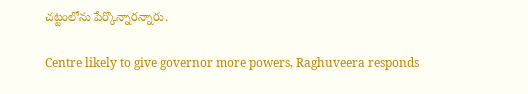చట్టంలోను పేర్కొన్నారన్నారు.

Centre likely to give governor more powers, Raghuveera responds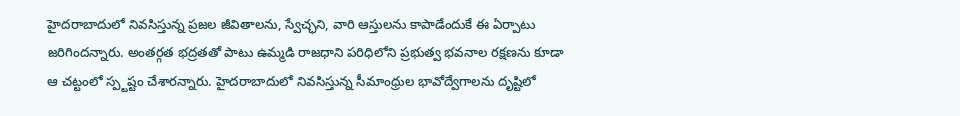హైదరాబాదులో నివసిస్తున్న ప్రజల జీవితాలను, స్వేచ్ఛని, వారి ఆస్తులను కాపాడేందుకే ఈ ఏర్పాటు జరిగిందన్నారు. అంతర్గత భద్రతతో పాటు ఉమ్మడి రాజధాని పరిధిలోని ప్రభుత్వ భవనాల రక్షణను కూడా ఆ చట్టంలో స్ప్టష్టం చేశారన్నారు. హైదరాబాదులో నివసిస్తున్న సీమాంధ్రుల భావోద్వేగాలను దృష్టిలో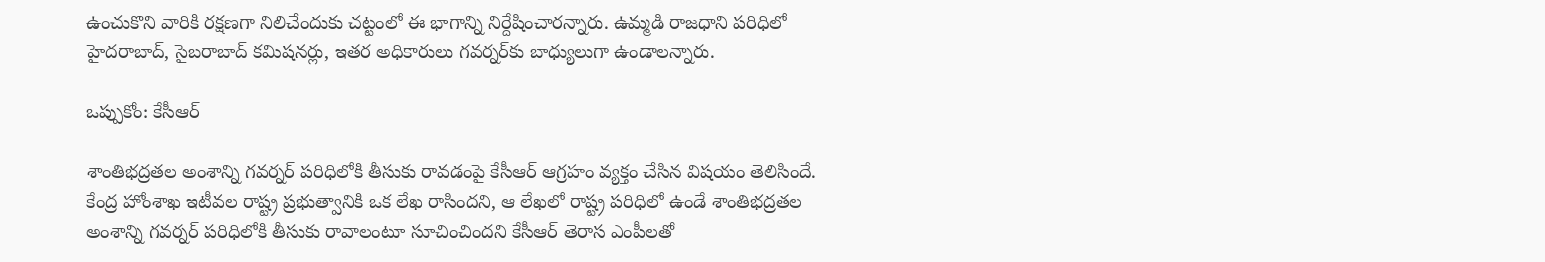ఉంచుకొని వారికి రక్షణగా నిలిచేందుకు చట్టంలో ఈ భాగాన్ని నిర్దేషించారన్నారు. ఉమ్మడి రాజధాని పరిధిలో హైదరాబాద్, సైబరాబాద్ కమిషనర్లు, ఇతర అధికారులు గవర్నర్‌కు బాధ్యులుగా ఉండాలన్నారు.

ఒప్పుకోం: కేసీఆర్

శాంతిభద్రతల అంశాన్ని గవర్నర్ పరిధిలోకి తీసుకు రావడంపై కేసీఆర్ ఆగ్రహం వ్యక్తం చేసిన విషయం తెలిసిందే. కేంద్ర హోంశాఖ ఇటీవల రాష్ట్ర ప్రభుత్వానికి ఒక లేఖ రాసిందని, ఆ లేఖలో రాష్ట్ర పరిధిలో ఉండే శాంతిభద్రతల అంశాన్ని గవర్నర్ పరిధిలోకి తీసుకు రావాలంటూ సూచించిందని కేసీఆర్ తెరాస ఎంపీలతో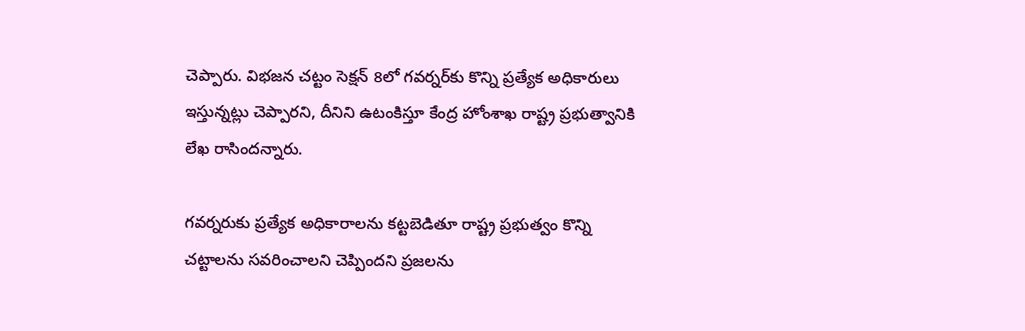చెప్పారు. విభజన చట్టం సెక్షన్ 8లో గవర్నర్‌కు కొన్ని ప్రత్యేక అధికారులు ఇస్తున్నట్లు చెప్పారని, దీనిని ఉటంకిస్తూ కేంద్ర హోంశాఖ రాష్ట్ర ప్రభుత్వానికి లేఖ రాసిందన్నారు.

గవర్నరుకు ప్రత్యేక అధికారాలను కట్టబెడితూ రాష్ట్ర ప్రభుత్వం కొన్ని చట్టాలను సవరించాలని చెప్పిందని ప్రజలను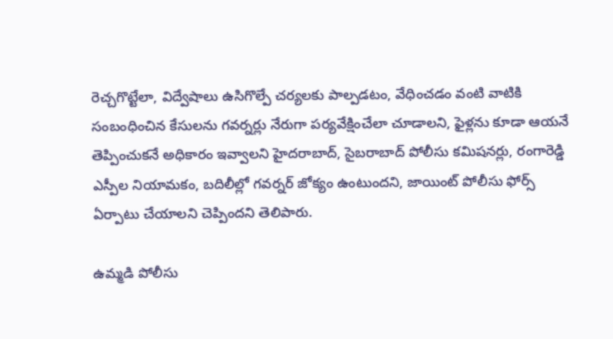రెచ్చగొట్టేలా, విద్వేషాలు ఉసిగొల్పే చర్యలకు పాల్పడటం, వేధించడం వంటి వాటికి సంబంధించిన కేసులను గవర్నర్లు నేరుగా పర్యవేక్షించేలా చూడాలని, ఫైళ్లను కూడా ఆయనే తెప్పించుకనే అధికారం ఇవ్వాలని హైదరాబాద్, సైబరాబాద్ పోలీసు కమిషనర్లు, రంగారెడ్డి ఎస్పీల నియామకం, బదిలీల్లో గవర్నర్ జోక్యం ఉంటుందని, జాయింట్ పోలీసు ఫోర్స్ ఏర్పాటు చేయాలని చెప్పిందని తెలిపారు.

ఉమ్మడి పోలీసు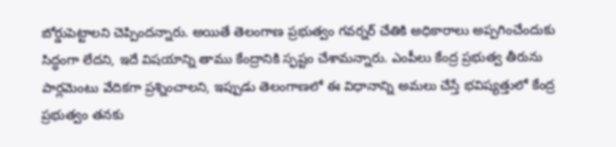బోర్డుపెట్టాలని చెప్పిందన్నారు. అయితే తెలంగాణ ప్రభుత్వం గవర్నర్ చేతికి అధికారాలు అప్పగించేందుకు సిద్ధంగా లేదని, ఇదే విషయాన్ని తాము కేంద్రానికి స్ఫష్టం చేశామన్నారు. ఎంపీలు కేంద్ర ప్రభుత్వ తీరును పార్లమెంటు వేదికగా ప్రశ్నించాలని, ఇప్పుడు తెలంగాణలో ఈ విధానాన్ని అమలు చేస్తే భవిష్యత్తులో కేంద్ర ప్రభుత్వం తనకు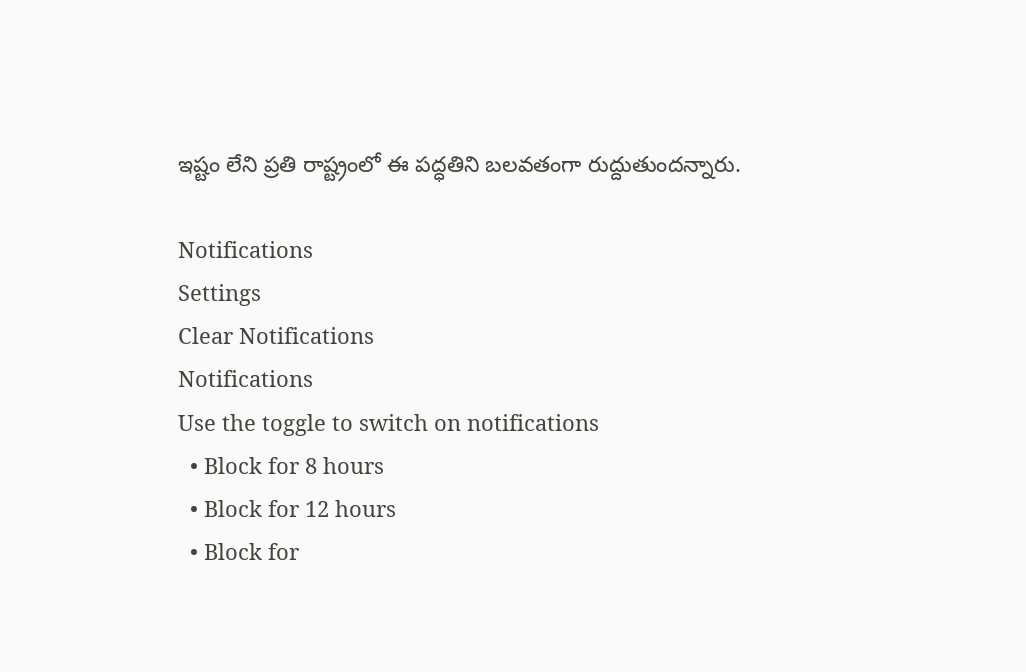ఇష్టం లేని ప్రతి రాష్ట్రంలో ఈ పద్ధతిని బలవతంగా రుద్దుతుందన్నారు.

Notifications
Settings
Clear Notifications
Notifications
Use the toggle to switch on notifications
  • Block for 8 hours
  • Block for 12 hours
  • Block for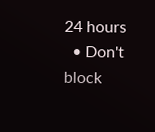24 hours
  • Don't block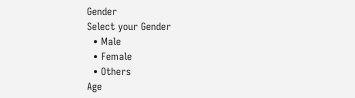Gender
Select your Gender
  • Male
  • Female
  • Others
Age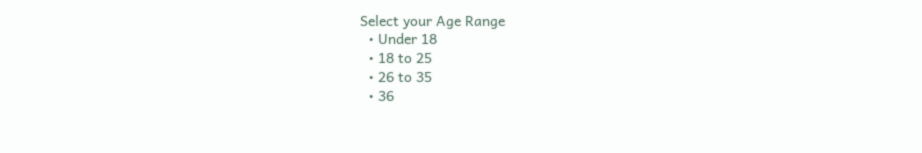Select your Age Range
  • Under 18
  • 18 to 25
  • 26 to 35
  • 36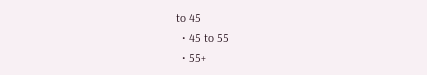to 45
  • 45 to 55
  • 55+